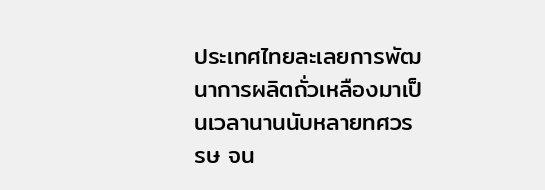ประเทศไทยละเลยการพัฒนาการผลิตถั่วเหลืองมาเป็นเวลานานนับหลายทศวรรษ จน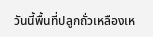วันนี้พื้นที่ปลูกถั่วเหลืองเห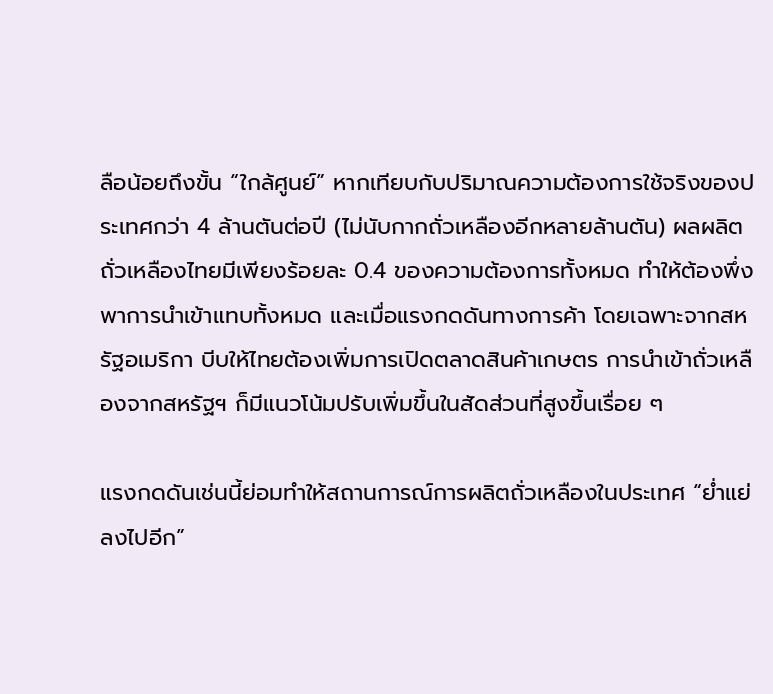ลือน้อยถึงขั้น “ใกล้ศูนย์” หากเทียบกับปริมาณความต้องการใช้จริงของประเทศกว่า 4 ล้านตันต่อปี (ไม่นับกากถั่วเหลืองอีกหลายล้านตัน) ผลผลิตถั่วเหลืองไทยมีเพียงร้อยละ 0.4 ของความต้องการทั้งหมด ทำให้ต้องพึ่งพาการนำเข้าแทบทั้งหมด และเมื่อแรงกดดันทางการค้า โดยเฉพาะจากสหรัฐอเมริกา บีบให้ไทยต้องเพิ่มการเปิดตลาดสินค้าเกษตร การนำเข้าถั่วเหลืองจากสหรัฐฯ ก็มีแนวโน้มปรับเพิ่มขึ้นในสัดส่วนที่สูงขึ้นเรื่อย ๆ

แรงกดดันเช่นนี้ย่อมทำให้สถานการณ์การผลิตถั่วเหลืองในประเทศ “ย่ำแย่ลงไปอีก”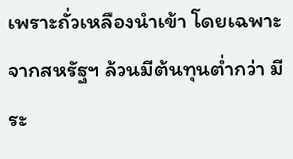เพราะถั่วเหลืองนำเข้า โดยเฉพาะจากสหรัฐฯ ล้วนมีต้นทุนต่ำกว่า มีระ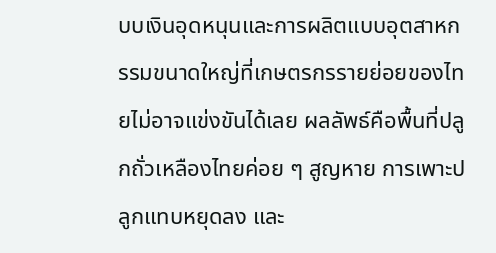บบเงินอุดหนุนและการผลิตแบบอุตสาหกรรมขนาดใหญ่ที่เกษตรกรรายย่อยของไทยไม่อาจแข่งขันได้เลย ผลลัพธ์คือพื้นที่ปลูกถั่วเหลืองไทยค่อย ๆ สูญหาย การเพาะปลูกแทบหยุดลง และ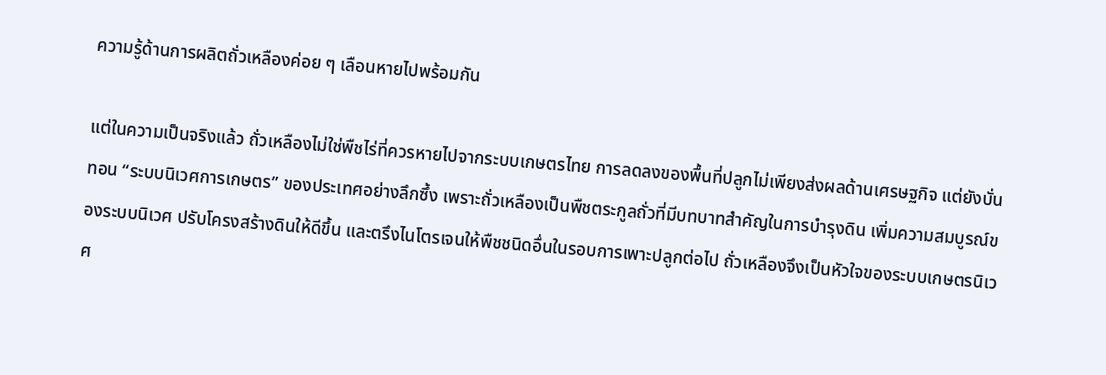ความรู้ด้านการผลิตถั่วเหลืองค่อย ๆ เลือนหายไปพร้อมกัน

แต่ในความเป็นจริงแล้ว ถั่วเหลืองไม่ใช่พืชไร่ที่ควรหายไปจากระบบเกษตรไทย การลดลงของพื้นที่ปลูกไม่เพียงส่งผลด้านเศรษฐกิจ แต่ยังบั่นทอน “ระบบนิเวศการเกษตร” ของประเทศอย่างลึกซึ้ง เพราะถั่วเหลืองเป็นพืชตระกูลถั่วที่มีบทบาทสำคัญในการบำรุงดิน เพิ่มความสมบูรณ์ของระบบนิเวศ ปรับโครงสร้างดินให้ดีขึ้น และตรึงไนโตรเจนให้พืชชนิดอื่นในรอบการเพาะปลูกต่อไป ถั่วเหลืองจึงเป็นหัวใจของระบบเกษตรนิเวศ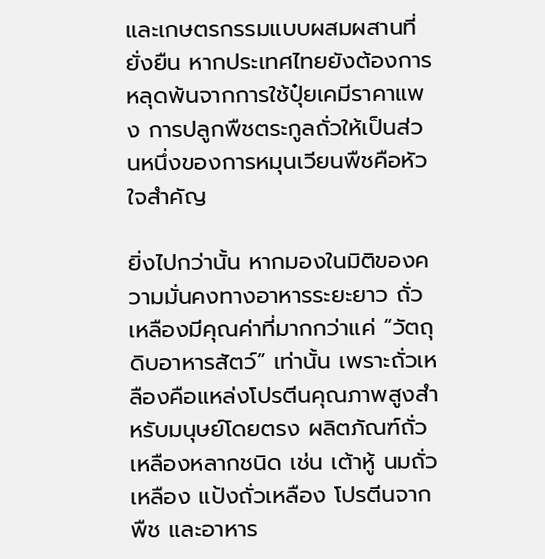และเกษตรกรรมแบบผสมผสานที่ยั่งยืน หากประเทศไทยยังต้องการหลุดพ้นจากการใช้ปุ๋ยเคมีราคาแพง การปลูกพืชตระกูลถั่วให้เป็นส่วนหนึ่งของการหมุนเวียนพืชคือหัวใจสำคัญ

ยิ่งไปกว่านั้น หากมองในมิติของความมั่นคงทางอาหารระยะยาว ถั่วเหลืองมีคุณค่าที่มากกว่าแค่ “วัตถุดิบอาหารสัตว์” เท่านั้น เพราะถั่วเหลืองคือแหล่งโปรตีนคุณภาพสูงสำหรับมนุษย์โดยตรง ผลิตภัณฑ์ถั่วเหลืองหลากชนิด เช่น เต้าหู้ นมถั่วเหลือง แป้งถั่วเหลือง โปรตีนจากพืช และอาหาร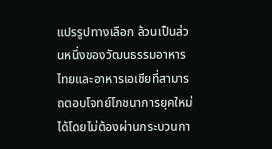แปรรูปทางเลือก ล้วนเป็นส่วนหนึ่งของวัฒนธรรมอาหารไทยและอาหารเอเชียที่สามารถตอบโจทย์โภชนาการยุคใหม่ได้โดยไม่ต้องผ่านกระบวนกา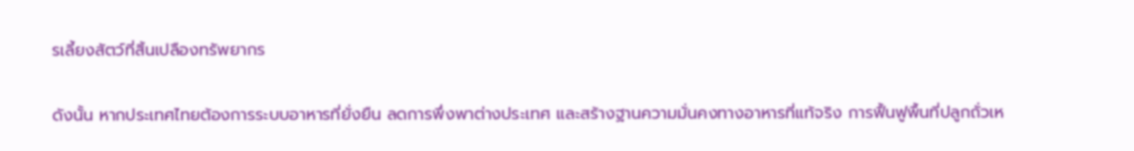รเลี้ยงสัตว์ที่สิ้นเปลืองทรัพยากร

ดังนั้น หากประเทศไทยต้องการระบบอาหารที่ยั่งยืน ลดการพึ่งพาต่างประเทศ และสร้างฐานความมั่นคงทางอาหารที่แท้จริง การฟื้นฟูพื้นที่ปลูกถั่วเห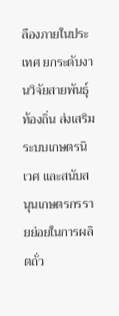ลืองภายในประเทศ ยกระดับงานวิจัยสายพันธุ์ท้องถิ่น ส่งเสริมระบบเกษตรนิเวศ และสนับสนุนเกษตรกรรายย่อยในการผลิตถั่ว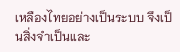เหลืองไทยอย่างเป็นระบบ จึงเป็นสิ่งจำเป็นและ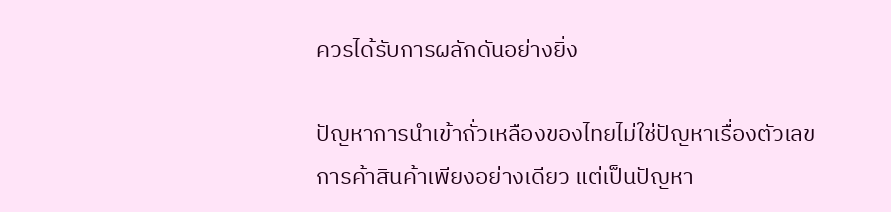ควรได้รับการผลักดันอย่างยิ่ง

ปัญหาการนำเข้าถั่วเหลืองของไทยไม่ใช่ปัญหาเรื่องตัวเลขการค้าสินค้าเพียงอย่างเดียว แต่เป็นปัญหา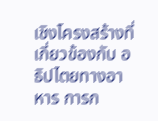เชิงโครงสร้างที่เกี่ยวข้องกับ อธิปไตยทางอาหาร การก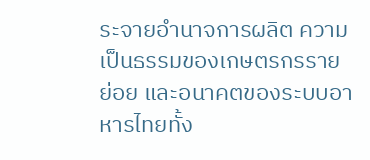ระจายอำนาจการผลิต ความเป็นธรรมของเกษตรกรรายย่อย และอนาคตของระบบอาหารไทยทั้ง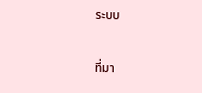ระบบ

ที่มา